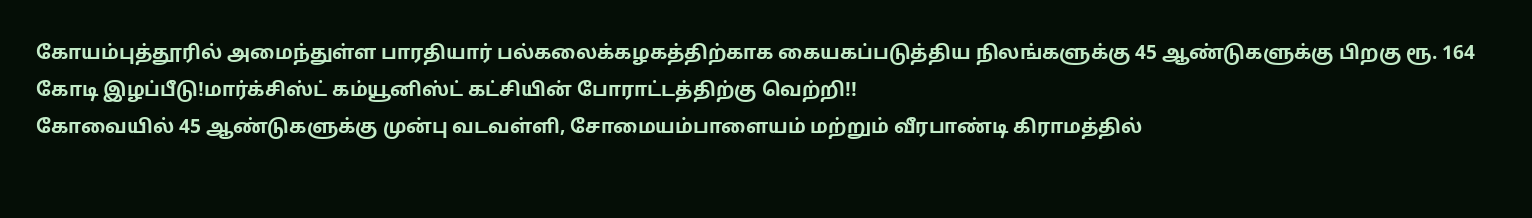கோயம்புத்தூரில் அமைந்துள்ள பாரதியார் பல்கலைக்கழகத்திற்காக கையகப்படுத்திய நிலங்களுக்கு 45 ஆண்டுகளுக்கு பிறகு ரூ. 164 கோடி இழப்பீடு!மார்க்சிஸ்ட் கம்யூனிஸ்ட் கட்சியின் போராட்டத்திற்கு வெற்றி!!
கோவையில் 45 ஆண்டுகளுக்கு முன்பு வடவள்ளி, சோமையம்பாளையம் மற்றும் வீரபாண்டி கிராமத்தில்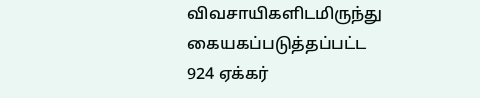விவசாயிகளிடமிருந்து கையகப்படுத்தப்பட்ட 924 ஏக்கர்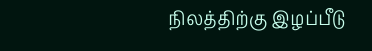நிலத்திற்கு இழப்பீடு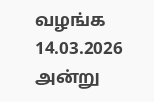வழங்க 14.03.2026 அன்று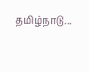தமிழ்நாடு...